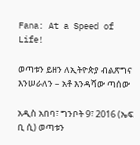Fana: At a Speed of Life!

ወጣቱን ይዘን ለኢትዮጵያ ብልጽግና እንሠራለን – አቶ እንዳሻው ጣሰው

አዲስ አበባ፣ ግንቦት 9፣ 2016 (ኤፍ ቢ ሲ) ወጣቱን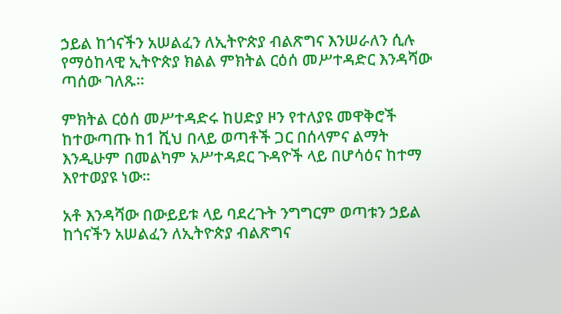ኃይል ከጎናችን አሠልፈን ለኢትዮጵያ ብልጽግና እንሠራለን ሲሉ የማዕከላዊ ኢትዮጵያ ክልል ምክትል ርዕሰ መሥተዳድር እንዳሻው ጣሰው ገለጹ፡፡

ምክትል ርዕሰ መሥተዳድሩ ከሀድያ ዞን የተለያዩ መዋቅሮች ከተውጣጡ ከ1 ሺህ በላይ ወጣቶች ጋር በሰላምና ልማት እንዲሁም በመልካም አሥተዳደር ጉዳዮች ላይ በሆሳዕና ከተማ እየተወያዩ ነው፡፡

አቶ እንዳሻው በውይይቱ ላይ ባደረጉት ንግግርም ወጣቱን ኃይል ከጎናችን አሠልፈን ለኢትዮጵያ ብልጽግና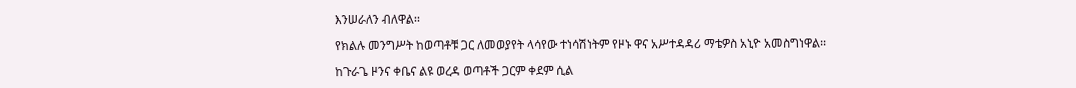እንሠራለን ብለዋል፡፡

የክልሉ መንግሥት ከወጣቶቹ ጋር ለመወያየት ላሳየው ተነሳሽነትም የዞኑ ዋና አሥተዳዳሪ ማቴዎስ አኒዮ አመስግነዋል፡፡

ከጉራጌ ዞንና ቀቤና ልዩ ወረዳ ወጣቶች ጋርም ቀደም ሲል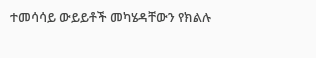ተመሳሳይ ውይይቶች መካሄዳቸውን የክልሉ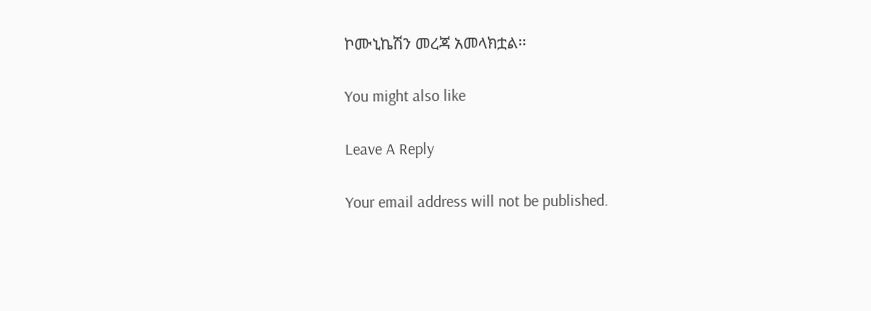ኮሙኒኬሽን መረጃ አመላክቷል፡፡

You might also like

Leave A Reply

Your email address will not be published.